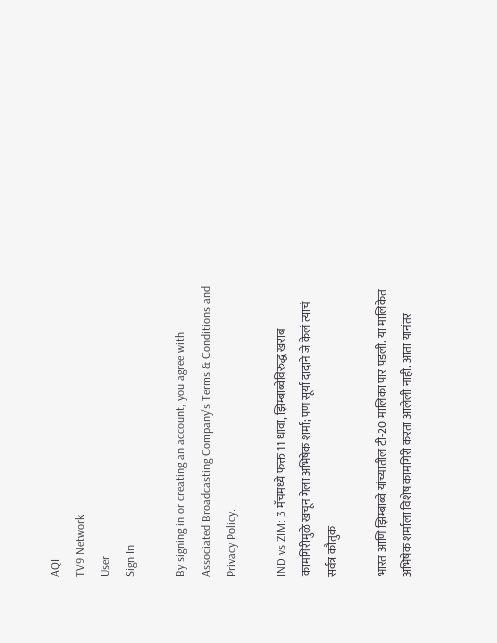AQI
TV9 Network
User
Sign In

By signing in or creating an account, you agree with Associated Broadcasting Company's Terms & Conditions and Privacy Policy.

IND vs ZIM: 3 मॅचमध्ये फक्त 11 धावा, झिम्बाब्वेविरुद्ध खराब कामगिरीमुळे खचून गेला अभिषेक शर्मा; पण सूर्या दादाने जे केलं त्याचं सर्वत्र कौतुक

भारत आणि झिम्बाब्वे यांच्यातील टी-20 मालिका पार पडली. या मालिकेत अभिषेक शर्माला विशेष कामगिरी करता आलेली नाही. आता यानंतर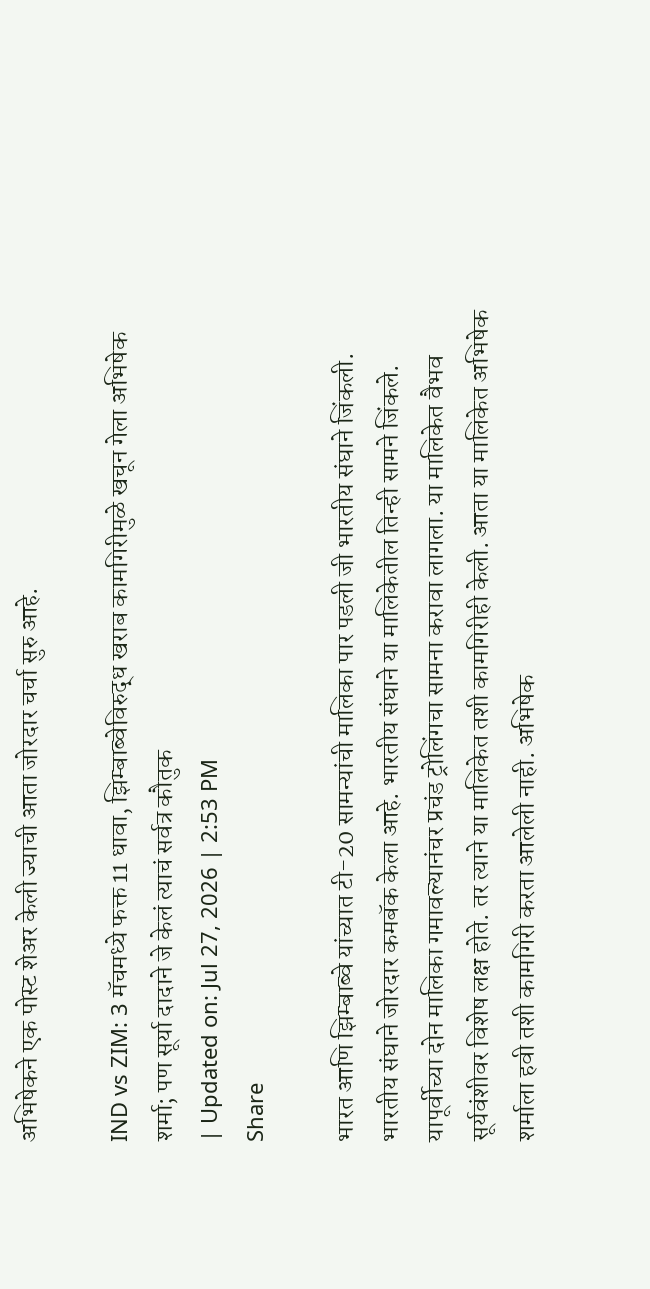अभिषेकने एक पोस्ट शेअर केली ज्याची आता जोरदार चर्चा सुरु आहे.

IND vs ZIM: 3 मॅचमध्ये फक्त 11 धावा, झिम्बाब्वेविरुद्ध खराब कामगिरीमुळे खचून गेला अभिषेक शर्मा; पण सूर्या दादाने जे केलं त्याचं सर्वत्र कौतुक
| Updated on: Jul 27, 2026 | 2:53 PM
Share

भारत आणि झिम्बाब्वे यांच्यात टी-20 सामन्यांची मालिका पार पडली जी भारतीय संघाने जिंकली. भारतीय संघाने जोरदार कमबॅक केला आहे. भारतीय संघाने या मालिकेतील तिन्ही सामने जिंकले. यापूर्वीच्या दोन मालिका गमावल्यानंचर प्रचंड ट्रोलिंगचा सामना करावा लागला. या मालिकेत वैभव सूर्यवंशीवर विशेष लक्ष होते. तर त्याने या मालिकेत तशी कामगिरीही केली. आता या मालिकेत अभिषेक शर्माला हवी तशी कामगिरी करता आलेली नाही. अभिषेक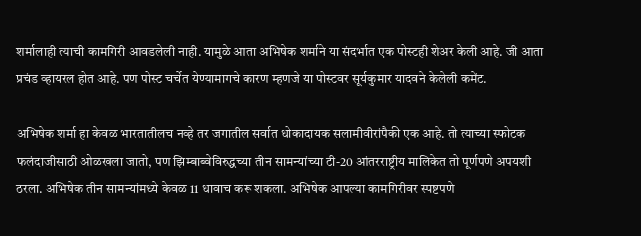शर्मालाही त्याची कामगिरी आवडलेली नाही. यामुळे आता अभिषेक शर्माने या संदर्भात एक पोस्टही शेअर केली आहे. जी आता प्रचंड व्हायरल होत आहे. पण पोस्ट चर्चेत येण्यामागचे कारण म्हणजे या पोस्टवर सूर्यकुमार यादवने केलेली कमेंट.

अभिषेक शर्मा हा केवळ भारतातीलच नव्हे तर जगातील सर्वात धोकादायक सलामीवीरांपैकी एक आहे. तो त्याच्या स्फोटक फलंदाजीसाठी ओळखला जातो, पण झिम्बाब्वेविरुद्धच्या तीन सामन्यांच्या टी-20 आंतरराष्ट्रीय मालिकेत तो पूर्णपणे अपयशी ठरला. अभिषेक तीन सामन्यांमध्ये केवळ 11 धावाच करू शकला. अभिषेक आपल्या कामगिरीवर स्पष्टपणे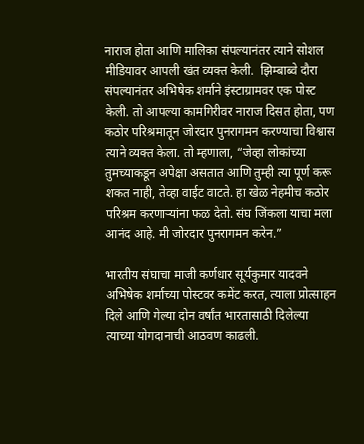नाराज होता आणि मालिका संपल्यानंतर त्याने सोशल मीडियावर आपली खंत व्यक्त केली.  झिम्बाब्वे दौरा संपल्यानंतर अभिषेक शर्माने इंस्टाग्रामवर एक पोस्ट केली. तो आपल्या कामगिरीवर नाराज दिसत होता, पण कठोर परिश्रमातून जोरदार पुनरागमन करण्याचा विश्वास त्याने व्यक्त केला. तो म्हणाला, “जेव्हा लोकांच्या तुमच्याकडून अपेक्षा असतात आणि तुम्ही त्या पूर्ण करू शकत नाही, तेव्हा वाईट वाटते. हा खेळ नेहमीच कठोर परिश्रम करणाऱ्यांना फळ देतो. संघ जिंकला याचा मला आनंद आहे. मी जोरदार पुनरागमन करेन.”

भारतीय संघाचा माजी कर्णधार सूर्यकुमार यादवने अभिषेक शर्माच्या पोस्टवर कमेंट करत, त्याला प्रोत्साहन दिले आणि गेल्या दोन वर्षांत भारतासाठी दिलेल्या त्याच्या योगदानाची आठवण काढली.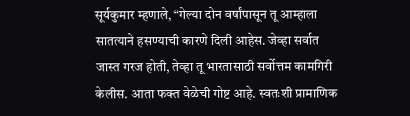सूर्यकुमार म्हणाले, “गेल्या दोन वर्षांपासून तू आम्हाला सातत्याने हसण्याची कारणे दिली आहेस. जेव्हा सर्वात जास्त गरज होती, तेव्हा तू भारतासाठी सर्वोत्तम कामगिरी केलीस. आता फक्त वेळेची गोष्ट आहे. स्वतःशी प्रामाणिक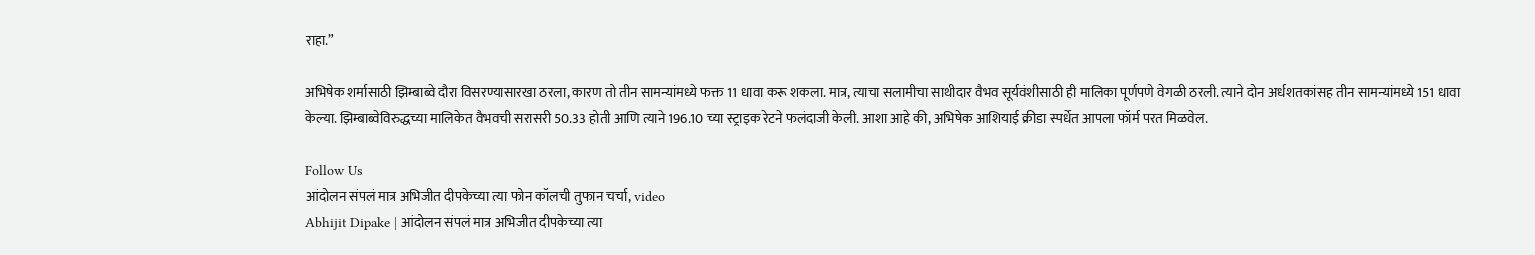राहा.”

अभिषेक शर्मासाठी झिम्बाब्वे दौरा विसरण्यासारखा ठरला, कारण तो तीन सामन्यांमध्ये फक्त 11 धावा करू शकला. मात्र, त्याचा सलामीचा साथीदार वैभव सूर्यवंशीसाठी ही मालिका पूर्णपणे वेगळी ठरली. त्याने दोन अर्धशतकांसह तीन सामन्यांमध्ये 151 धावा केल्या. झिम्बाब्वेविरुद्धच्या मालिकेत वैभवची सरासरी 50.33 होती आणि त्याने 196.10 च्या स्ट्राइक रेटने फलंदाजी केली. आशा आहे की, अभिषेक आशियाई क्रीडा स्पर्धेत आपला फॉर्म परत मिळवेल.

Follow Us
आंदोलन संपलं मात्र अभिजीत दीपकेच्या त्या फोन कॉलची तुफान चर्चा, video
Abhijit Dipake | आंदोलन संपलं मात्र अभिजीत दीपकेच्या त्या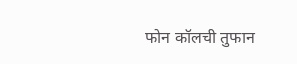फोन कॉलची तुफान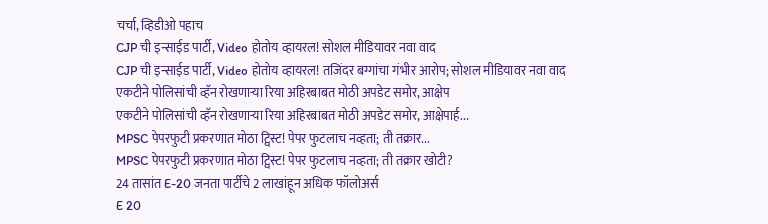चर्चा, व्हिडीओ पहाच
CJP ची इन्साईड पार्टी, Video होतोय व्हायरल! सोशल मीडियावर नवा वाद
CJP ची इन्साईड पार्टी, Video होतोय व्हायरल! तजिंदर बग्गांचा गंभीर आरोप; सोशल मीडियावर नवा वाद
एकटीने पोलिसांची व्हॅन रोखणाऱ्या रिया अहिरबाबत मोठी अपडेट समोर, आक्षेप
एकटीने पोलिसांची व्हॅन रोखणाऱ्या रिया अहिरबाबत मोठी अपडेट समोर, आक्षेपार्ह...
MPSC पेपरफुटी प्रकरणात मोठा ट्विस्ट! पेपर फुटलाच नव्हता; ती तक्रार...
MPSC पेपरफुटी प्रकरणात मोठा ट्विस्ट! पेपर फुटलाच नव्हता; ती तक्रार खोटी?
24 तासांत E-20 जनता पार्टीचे 2 लाखांहून अधिक फॉलोअर्स
E 20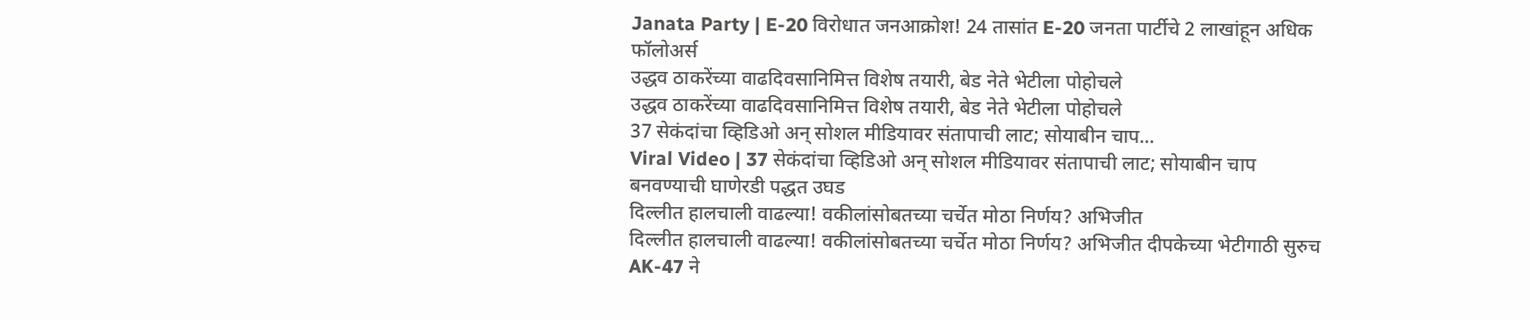Janata Party | E-20 विरोधात जनआक्रोश! 24 तासांत E-20 जनता पार्टीचे 2 लाखांहून अधिक फॉलोअर्स
उद्धव ठाकरेंच्या वाढदिवसानिमित्त विशेष तयारी, बेड नेते भेटीला पोहोचले
उद्धव ठाकरेंच्या वाढदिवसानिमित्त विशेष तयारी, बेड नेते भेटीला पोहोचले
37 सेकंदांचा व्हिडिओ अन् सोशल मीडियावर संतापाची लाट; सोयाबीन चाप...
Viral Video | 37 सेकंदांचा व्हिडिओ अन् सोशल मीडियावर संतापाची लाट; सोयाबीन चाप बनवण्याची घाणेरडी पद्धत उघड
दिल्लीत हालचाली वाढल्या! वकीलांसोबतच्या चर्चेत मोठा निर्णय? अभिजीत
दिल्लीत हालचाली वाढल्या! वकीलांसोबतच्या चर्चेत मोठा निर्णय? अभिजीत दीपकेच्या भेटीगाठी सुरुच
AK-47 ने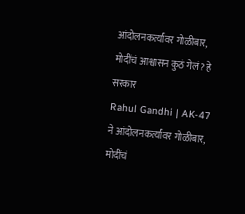आंदोलनकर्त्यांवर गोळीबार, मोदींचं आश्वासन कुठं गेलं? हे सरकार
Rahul Gandhi | AK-47 ने आंदोलनकर्त्यांवर गोळीबार, मोदींचं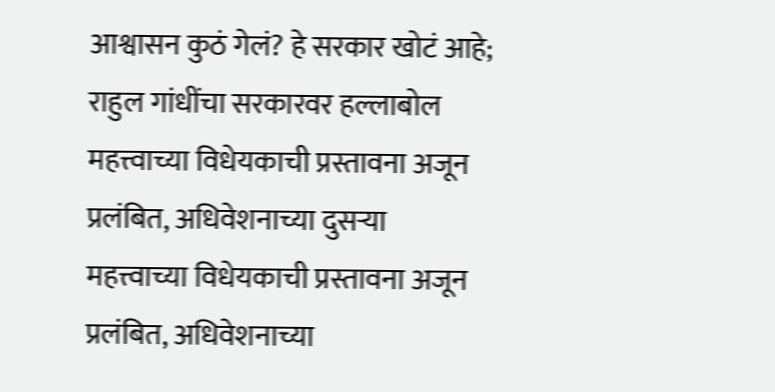आश्वासन कुठं गेलं? हे सरकार खोटं आहे; राहुल गांधींचा सरकारवर हल्लाबोल
महत्त्वाच्या विधेयकाची प्रस्तावना अजून प्रलंबित, अधिवेशनाच्या दुसऱ्या
महत्त्वाच्या विधेयकाची प्रस्तावना अजून प्रलंबित, अधिवेशनाच्या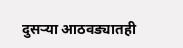दुसऱ्या आठवड्यातही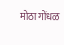मोठा गोंधळ